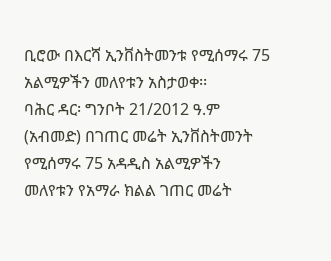ቢሮው በእርሻ ኢንቨስትመንቱ የሚሰማሩ 75 አልሚዎችን መለየቱን አስታወቀ፡፡
ባሕር ዳር፡ ግንቦት 21/2012 ዓ.ም (አብመድ) በገጠር መሬት ኢንቨስትመንት የሚሰማሩ 75 አዳዲስ አልሚዎችን መለየቱን የአማራ ክልል ገጠር መሬት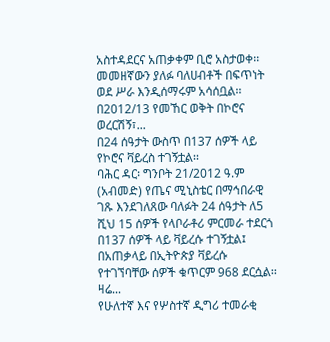አስተዳደርና አጠቃቀም ቢሮ አስታወቀ፡፡ መመዘኛውን ያለፉ ባለሀብቶች በፍጥነት ወደ ሥራ እንዲሰማሩም አሳሰቧል፡፡
በ2012/13 የመኸር ወቅት በኮሮና ወረርሽኝ፣...
በ24 ሰዓታት ውስጥ በ137 ሰዎች ላይ የኮሮና ቫይረስ ተገኝቷል፡፡
ባሕር ዳር፡ ግንቦት 21/2012 ዓ.ም (አብመድ) የጤና ሚኒስቴር በማኅበራዊ ገጹ እንደገለጸው ባለፉት 24 ሰዓታት ለ5 ሺህ 15 ሰዎች የላቦራቶሪ ምርመራ ተደርጎ በ137 ሰዎች ላይ ቫይረሱ ተገኝቷል፤ በአጠቃላይ በኢትዮጵያ ቫይረሱ የተገኘባቸው ሰዎች ቁጥርም 968 ደርሷል፡፡
ዛሬ...
የሁለተኛ እና የሦስተኛ ዲግሪ ተመራቂ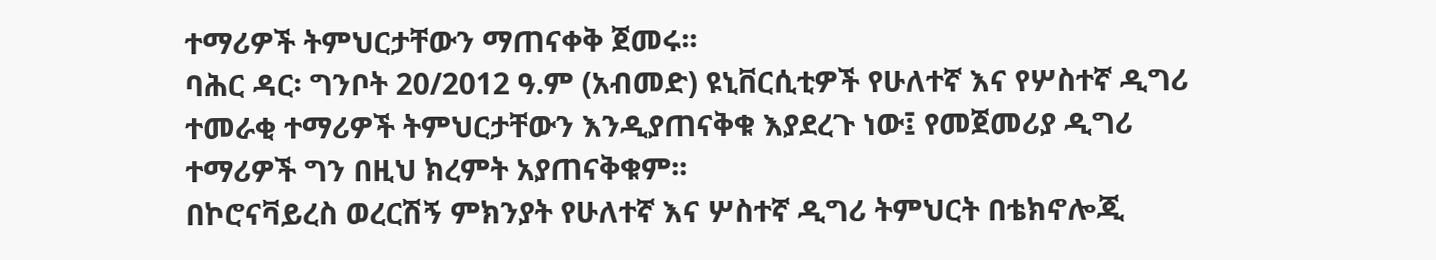ተማሪዎች ትምህርታቸውን ማጠናቀቅ ጀመሩ፡፡
ባሕር ዳር፡ ግንቦት 20/2012 ዓ.ም (አብመድ) ዩኒቨርሲቲዎች የሁለተኛ እና የሦስተኛ ዲግሪ ተመራቂ ተማሪዎች ትምህርታቸውን እንዲያጠናቅቁ እያደረጉ ነው፤ የመጀመሪያ ዲግሪ ተማሪዎች ግን በዚህ ክረምት አያጠናቅቁም፡፡
በኮሮናቫይረስ ወረርሽኝ ምክንያት የሁለተኛ እና ሦስተኛ ዲግሪ ትምህርት በቴክኖሎጂ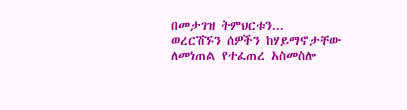በመታገዝ ትምህርቱን...
ወረርሽኙን ሰዎችን ከሃይማኖታቸው ለመነጠል የተፈጠረ አስመስሎ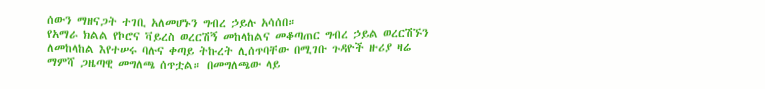ሰውን ማዘናጋት ተገቢ አለመሆኑን ግብረ ኃይሉ አሳሰበ።
የአማራ ክልል የኮሮና ቫይረስ ወረርሽኝ መከላከልና መቆጣጠር ግብረ ኃይል ወረርሽኙን ለመከላከል እየተሠሩ ባሉና ቀጣይ ትኩረት ሊሰጥባቸው በሚገቡ ጉዳዮች ዙሪያ ዛሬ ማምሻ ጋዜጣዊ መግለጫ ሰጥቷል። በመግለጫው ላይ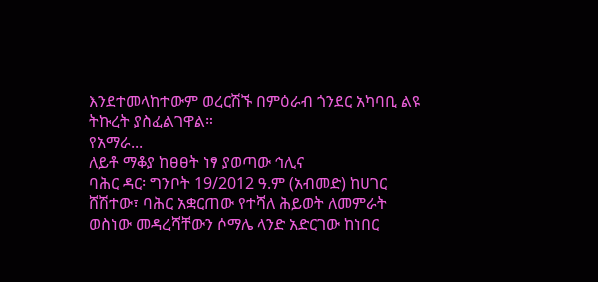እንደተመላከተውም ወረርሽኙ በምዕራብ ጎንደር አካባቢ ልዩ ትኩረት ያስፈልገዋል።
የአማራ...
ለይቶ ማቆያ ከፀፀት ነፃ ያወጣው ኅሊና
ባሕር ዳር፡ ግንቦት 19/2012 ዓ.ም (አብመድ) ከሀገር ሸሽተው፣ ባሕር አቋርጠው የተሻለ ሕይወት ለመምራት ወስነው መዳረሻቸውን ሶማሌ ላንድ አድርገው ከነበር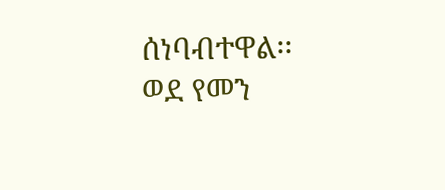ሰነባብተዋል፡፡ ወደ የመን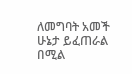ለመግባት አመች ሁኔታ ይፈጠራል በሚል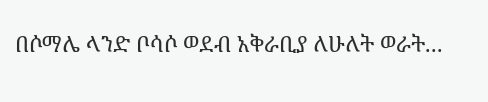በሶማሌ ላንድ ቦሳሶ ወደብ አቅራቢያ ለሁለት ወራት...